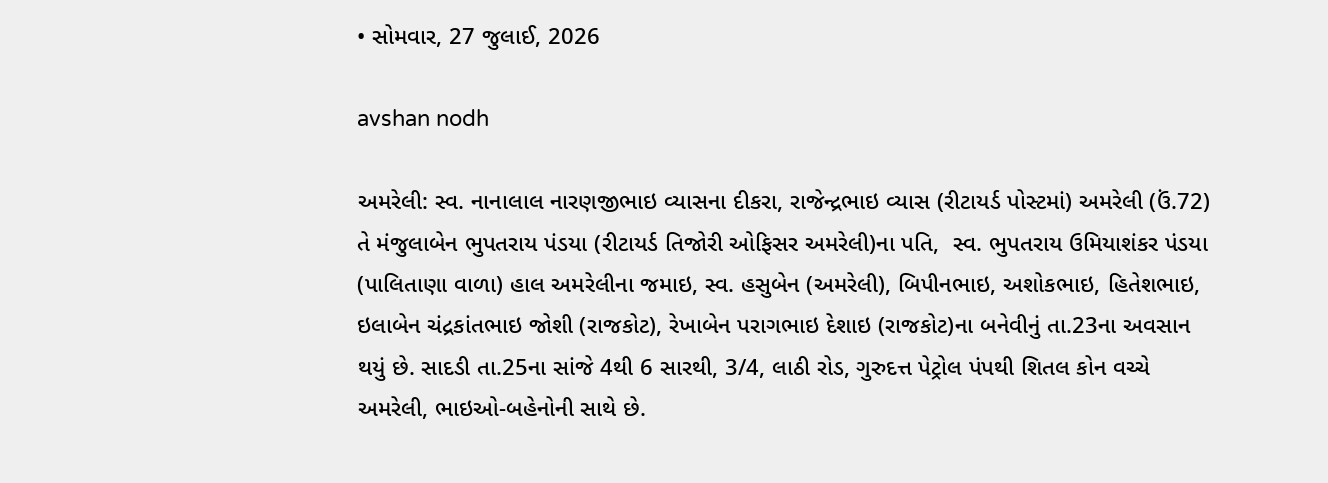• સોમવાર, 27 જુલાઈ, 2026

avshan nodh

અમરેલી: સ્વ. નાનાલાલ નારણજીભાઇ વ્યાસના દીકરા, રાજેન્દ્રભાઇ વ્યાસ (રીટાયર્ડ પોસ્ટમાં) અમરેલી (ઉં.72)  તે મંજુલાબેન ભુપતરાય પંડયા (રીટાયર્ડ તિજોરી ઓફિસર અમરેલી)ના પતિ,  સ્વ. ભુપતરાય ઉમિયાશંકર પંડયા (પાલિતાણા વાળા) હાલ અમરેલીના જમાઇ, સ્વ. હસુબેન (અમરેલી), બિપીનભાઇ, અશોકભાઇ, હિતેશભાઇ, ઇલાબેન ચંદ્રકાંતભાઇ જોશી (રાજકોટ), રેખાબેન પરાગભાઇ દેશાઇ (રાજકોટ)ના બનેવીનું તા.23ના અવસાન થયું છે. સાદડી તા.25ના સાંજે 4થી 6 સારથી, 3/4, લાઠી રોડ, ગુરુદત્ત પેટ્રોલ પંપથી શિતલ કોન વચ્ચે અમરેલી, ભાઇઓ-બહેનોની સાથે છે.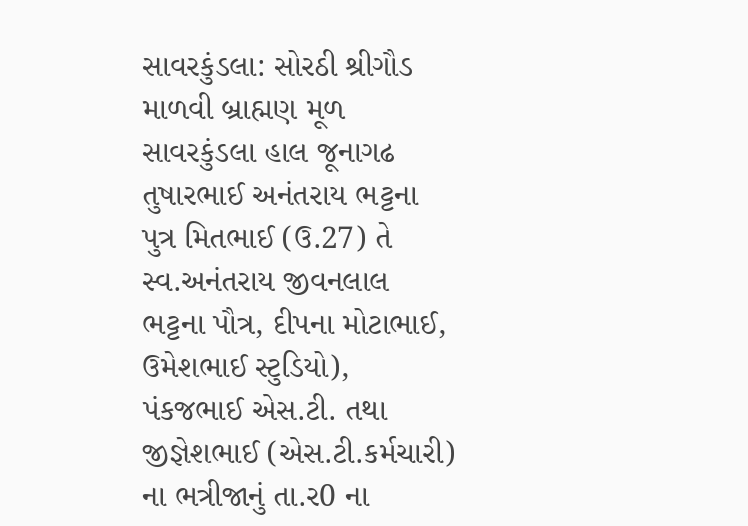સાવરકુંડલા: સોરઠી શ્રીગૌડ માળવી બ્રાહ્મણ મૂળ સાવરકુંડલા હાલ જૂનાગઢ તુષારભાઈ અનંતરાય ભટ્ટના પુત્ર મિતભાઈ (ઉ.27) તે સ્વ.અનંતરાય જીવનલાલ ભટ્ટના પૌત્ર, દીપના મોટાભાઈ, ઉમેશભાઈ સ્ટુડિયો), પંકજભાઈ એસ.ટી. તથા જીજ્ઞેશભાઈ (એસ.ટી.કર્મચારી) ના ભત્રીજાનું તા.ર0 ના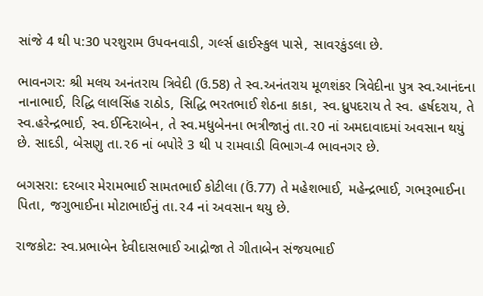સાંજે 4 થી પ:30 પરશુરામ ઉપવનવાડી, ગર્લ્સ હાઈસ્કુલ પાસે, સાવરકુંડલા છે.

ભાવનગર: શ્રી મલય અનંતરાય ત્રિવેદી (ઉ.58) તે સ્વ.અનંતરાય મૂળશંકર ત્રિવેદીના પુત્ર સ્વ.આનંદના નાનાભાઈ, રિદ્ધિ લાલસિંહ રાઠોડ, સિદ્ધિ ભરતભાઈ શેઠના કાકા, સ્વ.ધ્રુપદરાય તે સ્વ. હર્ષદરાય, તે સ્વ.હરેન્દ્રભાઈ, સ્વ.ઈન્દિરાબેન, તે સ્વ.મધુબેનના ભત્રીજાનું તા.ર0 નાં અમદાવાદમાં અવસાન થયું છે. સાદડી, બેસણુ તા.ર6 નાં બપોરે 3 થી પ રામવાડી વિભાગ-4 ભાવનગર છે.

બગસરા: દરબાર મેરામભાઈ સામતભાઈ કોટીલા (ઉં.77) તે મહેશભાઈ, મહેન્દ્રભાઈ, ગભરૂભાઈના પિતા, જગુભાઈના મોટાભાઈનું તા.ર4 નાં અવસાન થયુ છે.

રાજકોટ: સ્વ.પ્રભાબેન દેવીદાસભાઈ આદ્રોજા તે ગીતાબેન સંજયભાઈ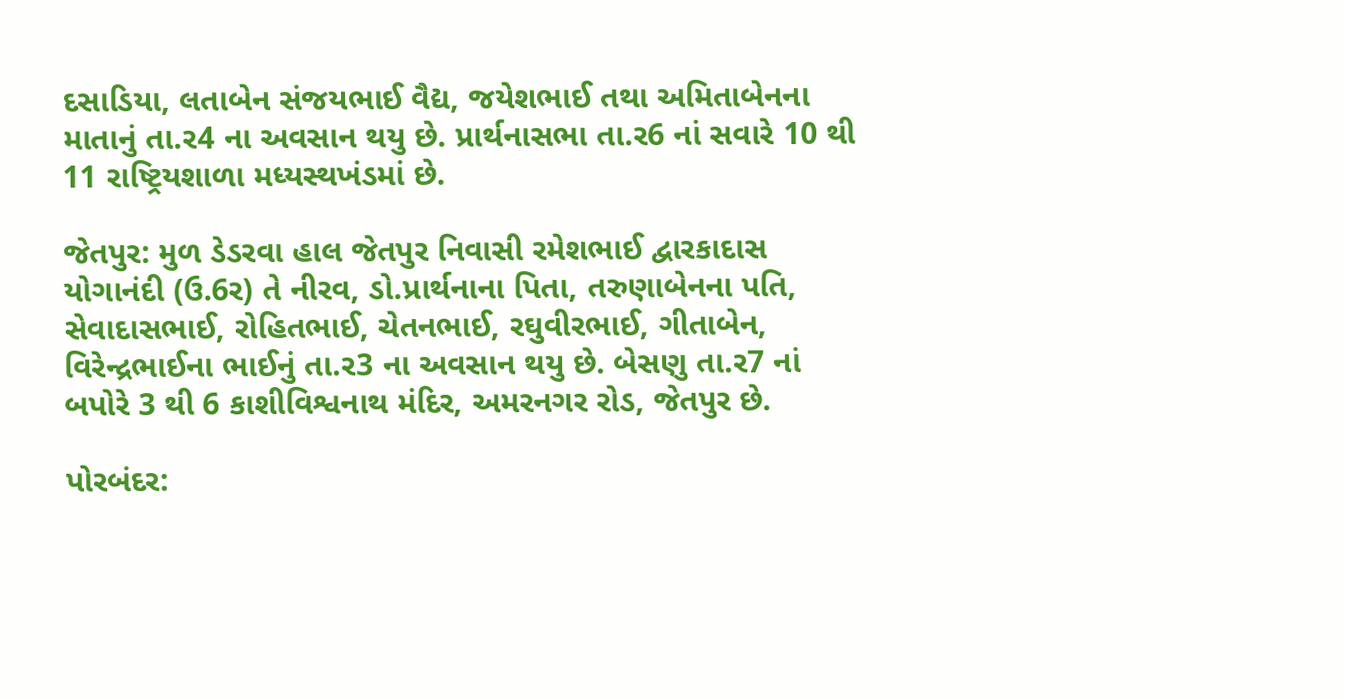દસાડિયા, લતાબેન સંજયભાઈ વૈદ્ય, જયેશભાઈ તથા અમિતાબેનના માતાનું તા.ર4 ના અવસાન થયુ છે. પ્રાર્થનાસભા તા.ર6 નાં સવારે 10 થી 11 રાષ્ટ્રિયશાળા મધ્યસ્થખંડમાં છે.

જેતપુર: મુળ ડેડરવા હાલ જેતપુર નિવાસી રમેશભાઈ દ્વારકાદાસ યોગાનંદી (ઉ.6ર) તે નીરવ, ડો.પ્રાર્થનાના પિતા, તરુણાબેનના પતિ, સેવાદાસભાઈ, રોહિતભાઈ, ચેતનભાઈ, રઘુવીરભાઈ, ગીતાબેન, વિરેન્દ્રભાઈના ભાઈનું તા.ર3 ના અવસાન થયુ છે. બેસણુ તા.ર7 નાં બપોરે 3 થી 6 કાશીવિશ્વનાથ મંદિર, અમરનગર રોડ, જેતપુર છે.

પોરબંદર: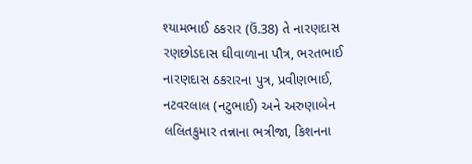શ્યામભાઈ ઠકરાર (ઉં.38) તે નારણદાસ રણછોડદાસ ઘીવાળાના પૌત્ર, ભરતભાઈ નારણદાસ ઠકરારના પુત્ર, પ્રવીણભાઈ, નટવરલાલ (નટુભાઈ) અને અરુણાબેન લલિતકુમાર તન્નાના ભત્રીજા, કિશનના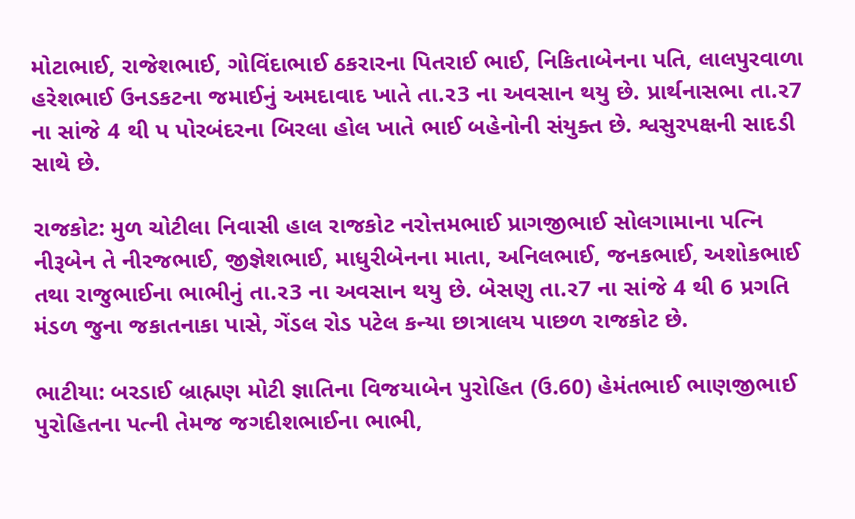મોટાભાઈ, રાજેશભાઈ, ગોવિંદાભાઈ ઠકરારના પિતરાઈ ભાઈ, નિકિતાબેનના પતિ, લાલપુરવાળા હરેશભાઈ ઉનડકટના જમાઈનું અમદાવાદ ખાતે તા.ર3 ના અવસાન થયુ છે. પ્રાર્થનાસભા તા.ર7 ના સાંજે 4 થી પ પોરબંદરના બિરલા હોલ ખાતે ભાઈ બહેનોની સંયુક્ત છે. શ્વસુરપક્ષની સાદડી સાથે છે.

રાજકોટ: મુળ ચોટીલા નિવાસી હાલ રાજકોટ નરોત્તમભાઈ પ્રાગજીભાઈ સોલગામાના પત્નિ નીરૂબેન તે નીરજભાઈ, જીજ્ઞેશભાઈ, માધુરીબેનના માતા, અનિલભાઈ, જનકભાઈ, અશોકભાઈ તથા રાજુભાઈના ભાભીનું તા.ર3 ના અવસાન થયુ છે. બેસણુ તા.ર7 ના સાંજે 4 થી 6 પ્રગતિ મંડળ જુના જકાતનાકા પાસે, ગેંડલ રોડ પટેલ કન્યા છાત્રાલય પાછળ રાજકોટ છે.

ભાટીયા: બરડાઈ બ્રાહ્મણ મોટી જ્ઞાતિના વિજયાબેન પુરોહિત (ઉ.60) હેમંતભાઈ ભાણજીભાઈ પુરોહિતના પત્ની તેમજ જગદીશભાઈના ભાભી,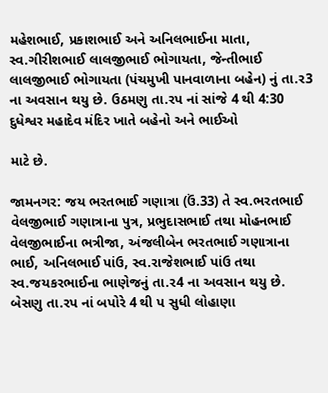મહેશભાઈ, પ્રકાશભાઈ અને અનિલભાઈના માતા, સ્વ.ગીરીશભાઈ લાલજીભાઈ ભોગાયતા, જેન્તીભાઈ લાલજીભાઈ ભોગાયતા (પંચમુખી પાનવાળાના બહેન) નું તા.ર3 ના અવસાન થયુ છે. ઉઠમણુ તા.રપ નાં સાંજે 4 થી 4:30 દુધેશ્વર મહાદેવ મંદિર ખાતે બહેનો અને ભાઈઓ

માટે છે.

જામનગર: જય ભરતભાઈ ગણાત્રા (ઉં.33) તે સ્વ.ભરતભાઈ વેલજીભાઈ ગણાત્રાના પુત્ર, પ્રભુદાસભાઈ તથા મોહનભાઈ વેલજીભાઈના ભત્રીજા, અંજલીબેન ભરતભાઈ ગણાત્રાના ભાઈ, અનિલભાઈ પાંઉ, સ્વ.રાજેશભાઈ પાંઉ તથા સ્વ.જયકરભાઈના ભાણેજનું તા.ર4 ના અવસાન થયુ છે. બેસણુ તા.રપ નાં બપોરે 4 થી પ સુધી લોહાણા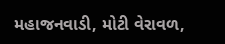મહાજનવાડી, મોટી વેરાવળ,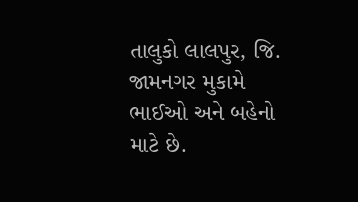તાલુકો લાલપુર, જિ. જામનગર મુકામે ભાઈઓ અને બહેનો માટે છે.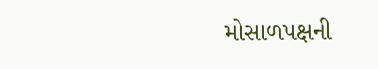મોસાળપક્ષની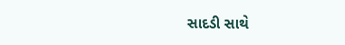સાદડી સાથે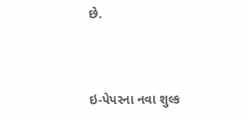છે.



ઇ-પેપરના નવા શુલ્ક